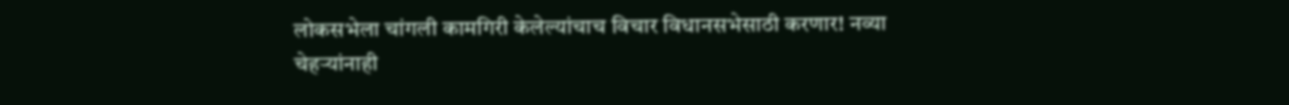लोकसभेला चांगली कामगिरी केलेल्यांचाच विचार विधानसभेसाठी करणार! नव्या चेहऱ्यांनाही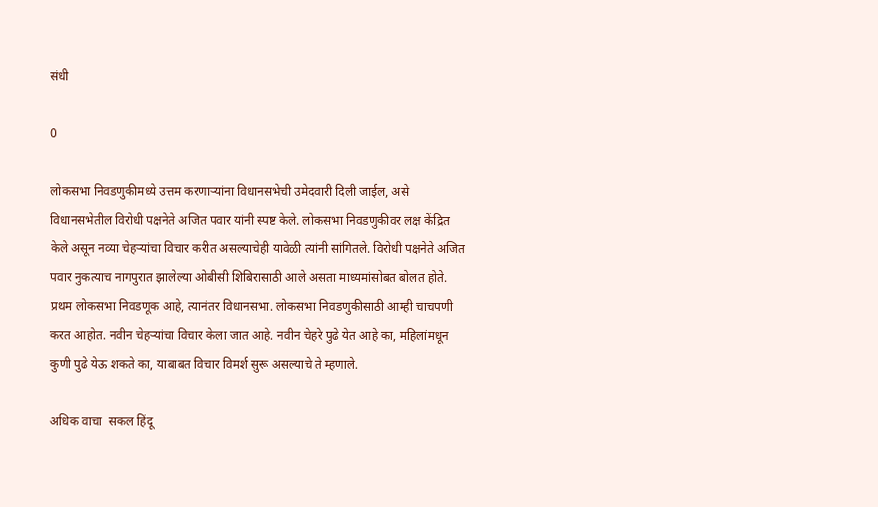संधी

0

लोकसभा निवडणुकीमध्ये उत्तम करणाऱ्यांना विधानसभेची उमेदवारी दिली जाईल, असे विधानसभेतील विरोधी पक्षनेते अजित पवार यांनी स्पष्ट केले. लोकसभा निवडणुकीवर लक्ष केंद्रित केले असून नव्या चेहऱ्यांचा विचार करीत असल्याचेही यावेळी त्यांनी सांगितले. विरोधी पक्षनेते अजित पवार नुकत्याच नागपुरात झालेल्या ओबीसी शिबिरासाठी आले असता माध्यमांसोबत बोलत होते. प्रथम लोकसभा निवडणूक आहे, त्यानंतर विधानसभा. लोकसभा निवडणुकीसाठी आम्ही चाचपणी करत आहोत. नवीन चेहऱ्यांचा विचार केला जात आहे. नवीन चेहरे पुढे येत आहे का, महिलांमधून कुणी पुढे येऊ शकते का, याबाबत विचार विमर्श सुरू असल्याचे ते म्हणाले.

अधिक वाचा  सकल हिंदू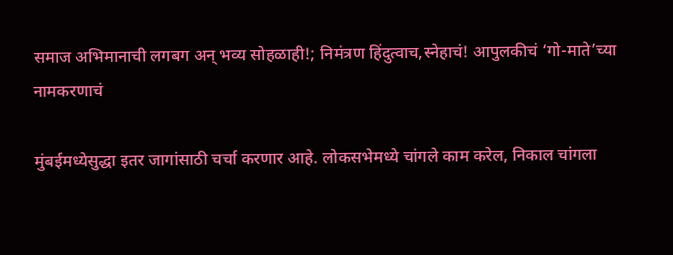समाज अभिमानाची लगबग अन् भव्य सोहळाही!; निमंत्रण हिंदुत्वाच,स्नेहाचं! आपुलकीचं ‘गो-माते’च्या नामकरणाचं

मुंबईमध्येसुद्धा इतर जागांसाठी चर्चा करणार आहे. लोकसभेमध्ये चांगले काम करेल, निकाल चांगला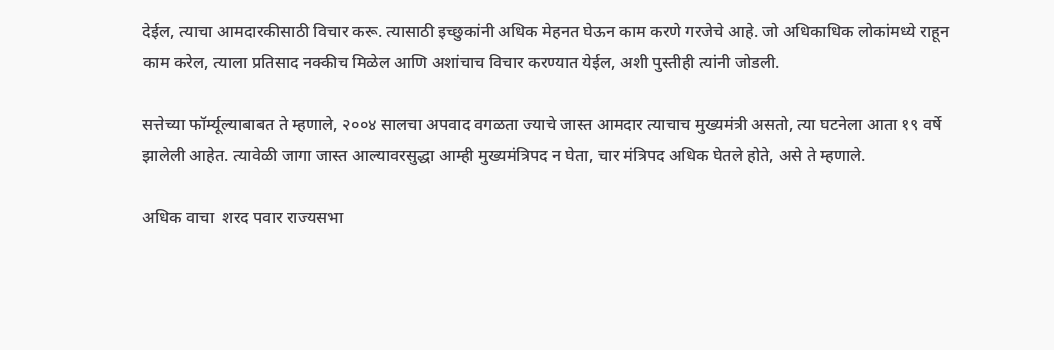देईल, त्याचा आमदारकीसाठी विचार करू. त्यासाठी इच्छुकांनी अधिक मेहनत घेऊन काम करणे गरजेचे आहे. जो अधिकाधिक लोकांमध्ये राहून काम करेल, त्याला प्रतिसाद नक्कीच मिळेल आणि अशांचाच विचार करण्यात येईल, अशी पुस्तीही त्यांनी जोडली.

सत्तेच्या फॉर्म्यूल्याबाबत ते म्हणाले, २००४ सालचा अपवाद वगळता ज्याचे जास्त आमदार त्याचाच मुख्यमंत्री असतो, त्या घटनेला आता १९ वर्षे झालेली आहेत. त्यावेळी जागा जास्त आल्यावरसुद्धा आम्ही मुख्यमंत्रिपद न घेता, चार मंत्रिपद अधिक घेतले होते, असे ते म्हणाले.

अधिक वाचा  शरद पवार राज्यसभा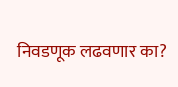निवडणूक लढवणार का?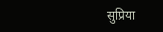सुप्रिया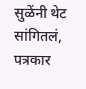सुळेंनी थेट सांगितलं, पत्रकार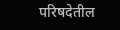परिषदेतील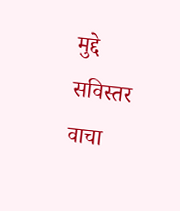मुद्दे सविस्तर वाचा